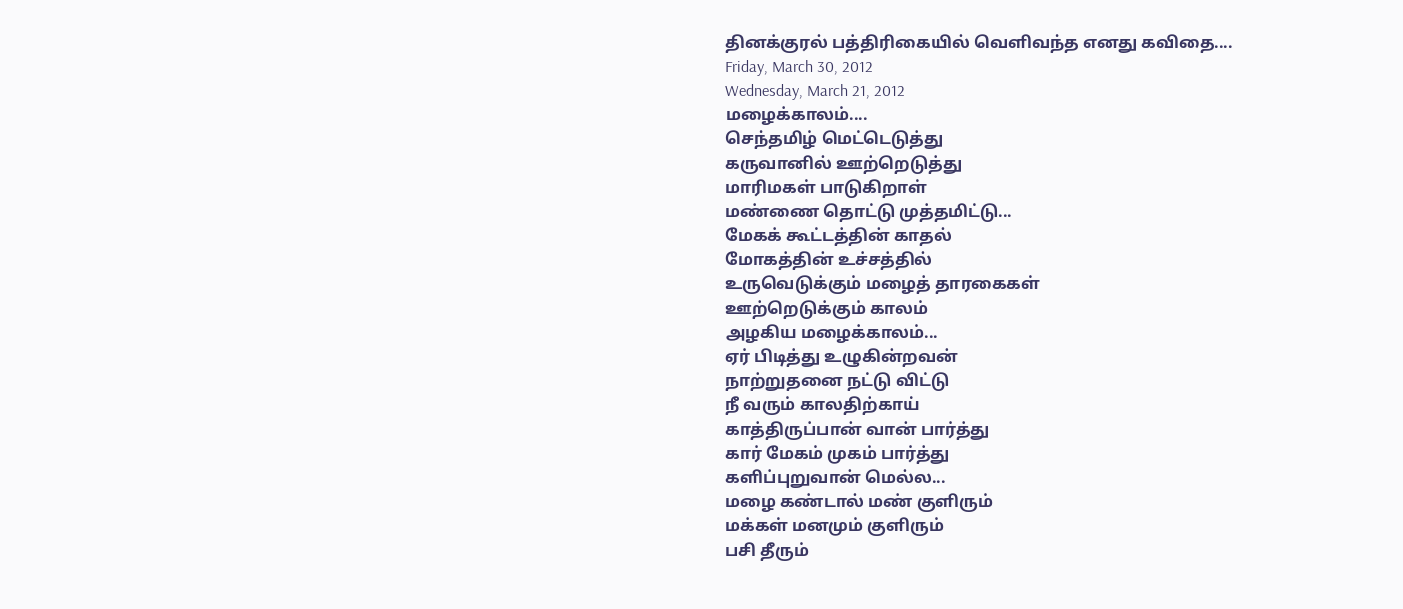தினக்குரல் பத்திரிகையில் வெளிவந்த எனது கவிதை....
Friday, March 30, 2012
Wednesday, March 21, 2012
மழைக்காலம்....
செந்தமிழ் மெட்டெடுத்து
கருவானில் ஊற்றெடுத்து
மாரிமகள் பாடுகிறாள்
மண்ணை தொட்டு முத்தமிட்டு...
மேகக் கூட்டத்தின் காதல்
மோகத்தின் உச்சத்தில்
உருவெடுக்கும் மழைத் தாரகைகள்
ஊற்றெடுக்கும் காலம்
அழகிய மழைக்காலம்...
ஏர் பிடித்து உழுகின்றவன்
நாற்றுதனை நட்டு விட்டு
நீ வரும் காலதிற்காய்
காத்திருப்பான் வான் பார்த்து
கார் மேகம் முகம் பார்த்து
களிப்புறுவான் மெல்ல...
மழை கண்டால் மண் குளிரும்
மக்கள் மனமும் குளிரும்
பசி தீரும்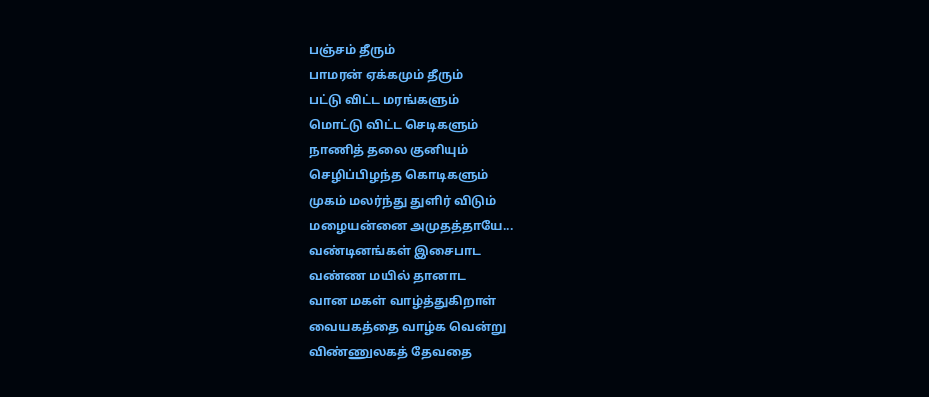பஞ்சம் தீரும்
பாமரன் ஏக்கமும் தீரும்
பட்டு விட்ட மரங்களும்
மொட்டு விட்ட செடிகளும்
நாணித் தலை குனியும்
செழிப்பிழந்த கொடிகளும்
முகம் மலர்ந்து துளிர் விடும்
மழையன்னை அமுதத்தாயே...
வண்டினங்கள் இசைபாட
வண்ண மயில் தானாட
வான மகள் வாழ்த்துகிறாள்
வையகத்தை வாழ்க வென்று
விண்ணுலகத் தேவதை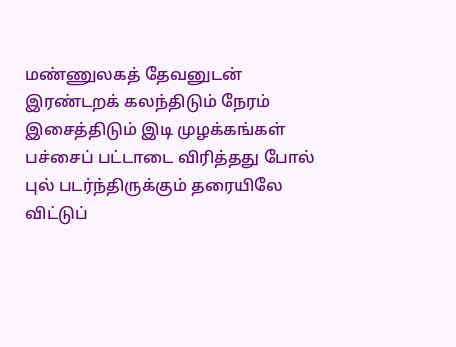மண்ணுலகத் தேவனுடன்
இரண்டறக் கலந்திடும் நேரம்
இசைத்திடும் இடி முழக்கங்கள்
பச்சைப் பட்டாடை விரித்தது போல்
புல் படர்ந்திருக்கும் தரையிலே
விட்டுப்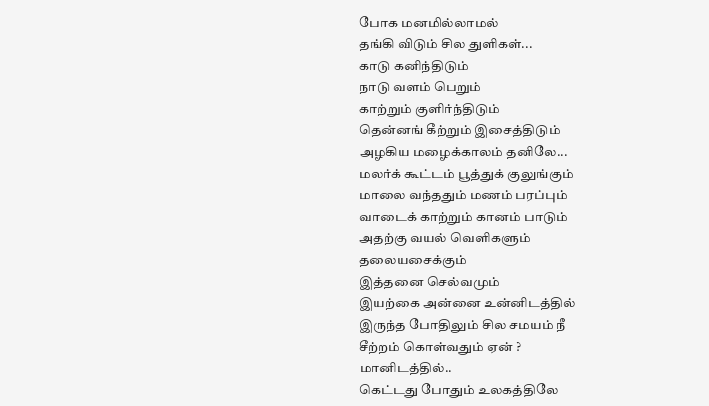போக மனமில்லாமல்
தங்கி விடும் சில துளிகள்...
காடு கனிந்திடும்
நாடு வளம் பெறும்
காற்றும் குளிர்ந்திடும்
தென்னங் கீற்றும் இசைத்திடும்
அழகிய மழைக்காலம் தனிலே...
மலர்க் கூட்டம் பூத்துக் குலுங்கும்
மாலை வந்ததும் மணம் பரப்பும்
வாடைக் காற்றும் கானம் பாடும்
அதற்கு வயல் வெளிகளும்
தலையசைக்கும்
இத்தனை செல்வமும்
இயற்கை அன்னை உன்னிடத்தில்
இருந்த போதிலும் சில சமயம் நீ
சீற்றம் கொள்வதும் ஏன் ?
மானிடத்தில்..
கெட்டது போதும் உலகத்திலே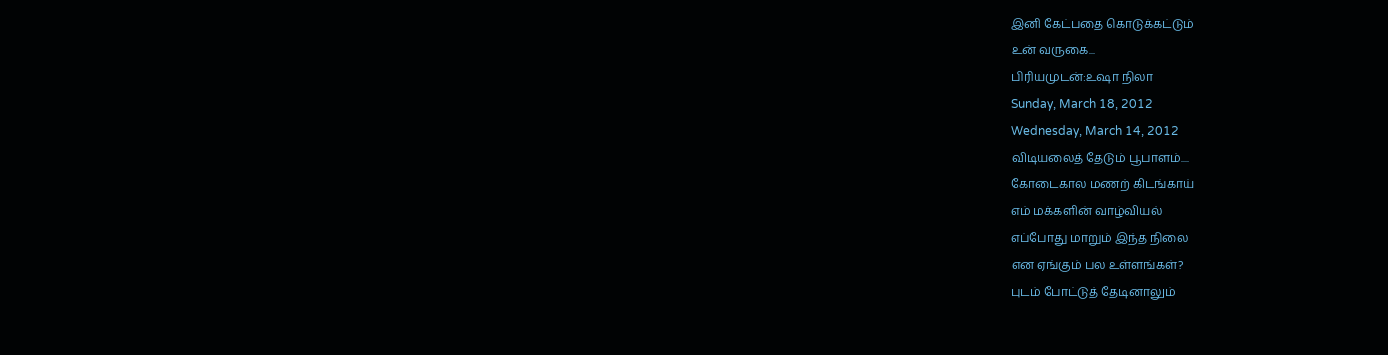இனி கேட்பதை கொடுக்கட்டும்
உன் வருகை...
பிரியமுடன்:உஷா நிலா
Sunday, March 18, 2012
Wednesday, March 14, 2012
விடியலைத் தேடும் பூபாளம்....
கோடைகால மணற் கிடங்காய்
எம் மக்களின் வாழ்வியல்
எப்போது மாறும் இந்த நிலை
என ஏங்கும் பல உள்ளங்கள்?
புடம் போட்டுத் தேடினாலும்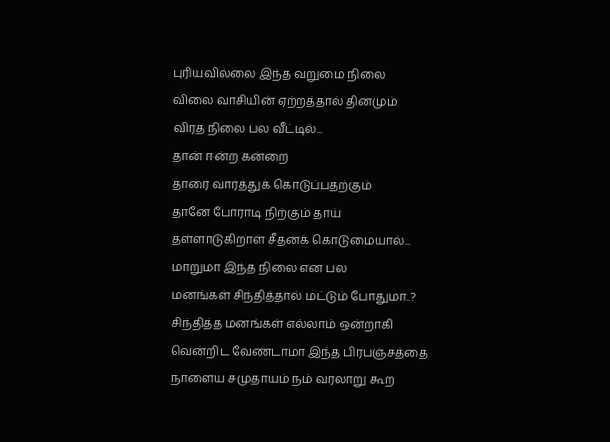புரியவில்லை இந்த வறுமை நிலை
விலை வாசியின் ஏற்றத்தால் தினமும்
விரத நிலை பல வீட்டில்...
தான் ஈன்ற கன்றை
தாரை வார்த்துக் கொடுப்பதற்கும்
தானே போராடி நிற்கும் தாய்
தள்ளாடுகிறாள் சீதனக் கொடுமையால்...
மாறுமா இந்த நிலை என பல
மனங்கள் சிந்தித்தால் மட்டும் போதுமா..?
சிந்தித்த மனங்கள் எல்லாம் ஒன்றாகி
வென்றிட வேண்டாமா இந்த பிரபஞ்சத்தை
நாளைய சமுதாயம் நம் வரலாறு கூற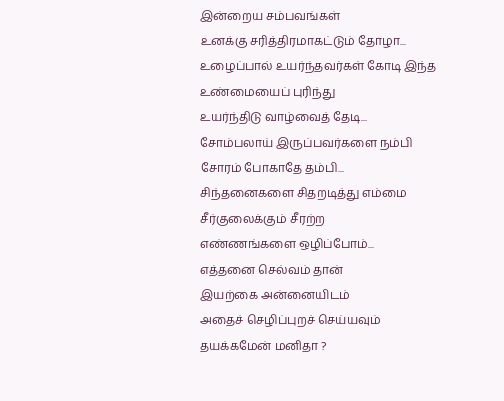இன்றைய சம்பவங்கள்
உனக்கு சரித்திரமாகட்டும் தோழா...
உழைப்பால் உயர்ந்தவர்கள் கோடி இந்த
உண்மையைப் புரிந்து
உயர்ந்திடு வாழ்வைத் தேடி...
சோம்பலாய் இருப்பவர்களை நம்பி
சோரம் போகாதே தம்பி...
சிந்தனைகளை சிதறடித்து எம்மை
சீர்குலைக்கும் சீரற்ற
எண்ணங்களை ஒழிப்போம்...
எத்தனை செல்வம் தான்
இயற்கை அன்னையிடம்
அதைச் செழிப்புறச் செய்யவும்
தயக்கமேன் மனிதா ?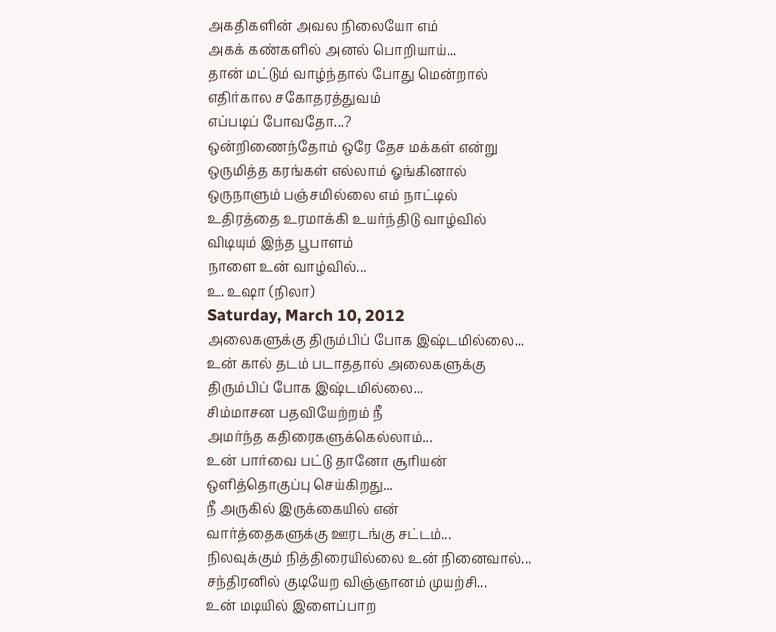அகதிகளின் அவல நிலையோ எம்
அகக் கண்களில் அனல் பொறியாய்...
தான் மட்டும் வாழ்ந்தால் போது மென்றால்
எதிர்கால சகோதரத்துவம்
எப்படிப் போவதோ...?
ஒன்றிணைந்தோம் ஒரே தேச மக்கள் என்று
ஒருமித்த கரங்கள் எல்லாம் ஓங்கினால்
ஒருநாளும் பஞ்சமில்லை எம் நாட்டில்
உதிரத்தை உரமாக்கி உயர்ந்திடு வாழ்வில்
விடியும் இந்த பூபாளம்
நாளை உன் வாழ்வில்...
உ. உஷா (நிலா)
Saturday, March 10, 2012
அலைகளுக்கு திரும்பிப் போக இஷ்டமில்லை...
உன் கால் தடம் படாததால் அலைகளுக்கு
திரும்பிப் போக இஷ்டமில்லை...
சிம்மாசன பதவியேற்றம் நீ
அமர்ந்த கதிரைகளுக்கெல்லாம்...
உன் பார்வை பட்டு தானோ சூரியன்
ஒளித்தொகுப்பு செய்கிறது...
நீ அருகில் இருக்கையில் என்
வார்த்தைகளுக்கு ஊரடங்கு சட்டம்...
நிலவுக்கும் நித்திரையில்லை உன் நினைவால்...
சந்திரனில் குடியேற விஞ்ஞானம் முயற்சி...
உன் மடியில் இளைப்பாற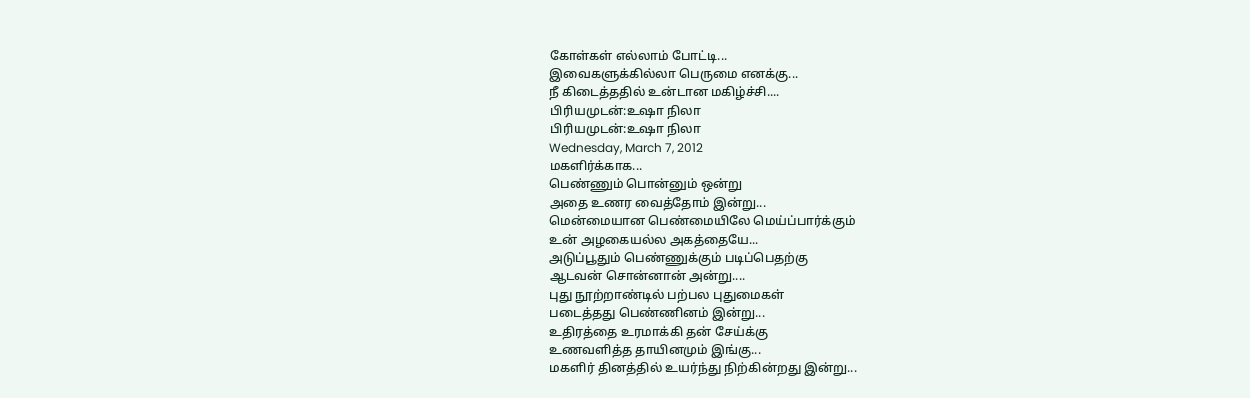கோள்கள் எல்லாம் போட்டி...
இவைகளுக்கில்லா பெருமை எனக்கு...
நீ கிடைத்ததில் உன்டான மகிழ்ச்சி....
பிரியமுடன்:உஷா நிலா
பிரியமுடன்:உஷா நிலா
Wednesday, March 7, 2012
மகளிர்க்காக...
பெண்ணும் பொன்னும் ஒன்று
அதை உணர வைத்தோம் இன்று...
மென்மையான பெண்மையிலே மெய்ப்பார்க்கும்
உன் அழகையல்ல அகத்தையே...
அடுப்பூதும் பெண்ணுக்கும் படிப்பெதற்கு
ஆடவன் சொன்னான் அன்று....
புது நூற்றாண்டில் பற்பல புதுமைகள்
படைத்தது பெண்ணினம் இன்று...
உதிரத்தை உரமாக்கி தன் சேய்க்கு
உணவளித்த தாயினமும் இங்கு...
மகளிர் தினத்தில் உயர்ந்து நிற்கின்றது இன்று...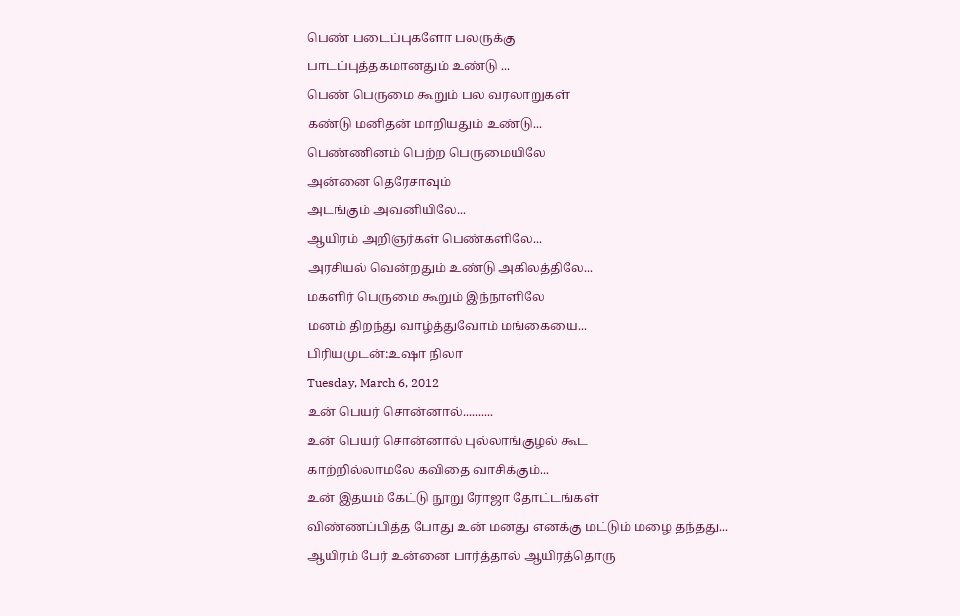பெண் படைப்புகளோ பலருக்கு
பாடப்புத்தகமானதும் உண்டு ...
பெண் பெருமை கூறும் பல வரலாறுகள்
கண்டு மனிதன் மாறியதும் உண்டு...
பெண்ணினம் பெற்ற பெருமையிலே
அன்னை தெரேசாவும்
அடங்கும் அவனியிலே...
ஆயிரம் அறிஞர்கள் பெண்களிலே...
அரசியல் வென்றதும் உண்டு அகிலத்திலே...
மகளிர் பெருமை கூறும் இந்நாளிலே
மனம் திறந்து வாழ்த்துவோம் மங்கையை...
பிரியமுடன்:உஷா நிலா
Tuesday, March 6, 2012
உன் பெயர் சொன்னால்..........
உன் பெயர் சொன்னால் புல்லாங்குழல் கூட
காற்றில்லாமலே கவிதை வாசிக்கும்...
உன் இதயம் கேட்டு நூறு ரோஜா தோட்டங்கள்
விண்ணப்பித்த போது உன் மனது எனக்கு மட்டும் மழை தந்தது...
ஆயிரம் பேர் உன்னை பார்த்தால் ஆயிரத்தொரு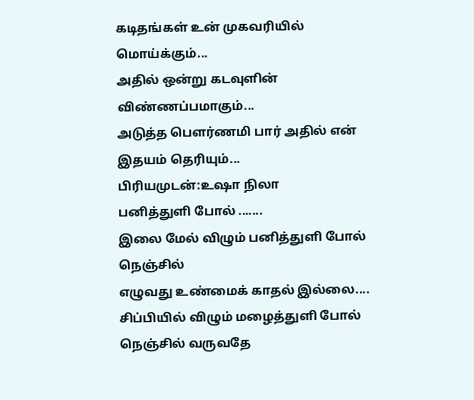கடிதங்கள் உன் முகவரியில் மொய்க்கும்...
அதில் ஒன்று கடவுளின் விண்ணப்பமாகும்...
அடுத்த பௌர்ணமி பார் அதில் என் இதயம் தெரியும்...
பிரியமுடன்:உஷா நிலா
பனித்துளி போல் .......
இலை மேல் விழும் பனித்துளி போல் நெஞ்சில்
எழுவது உண்மைக் காதல் இல்லை....
சிப்பியில் விழும் மழைத்துளி போல்
நெஞ்சில் வருவதே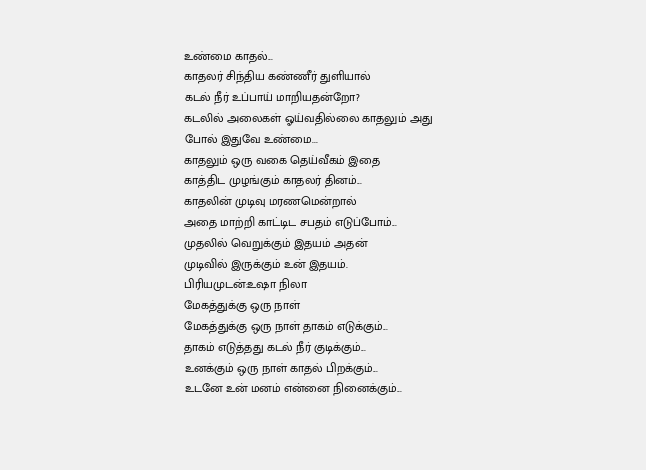உண்மை காதல்...
காதலர் சிந்திய கண்ணீர் துளியால்
கடல் நீர் உப்பாய் மாறியதன்றோ?
கடலில் அலைகள் ஓய்வதில்லை காதலும் அது
போல் இதுவே உண்மை...
காதலும் ஒரு வகை தெய்வீகம் இதை
காத்திட முழங்கும் காதலர் தினம்...
காதலின் முடிவு மரணமென்றால்
அதை மாற்றி காட்டிட சபதம் எடுப்போம்...
முதலில் வெறுக்கும் இதயம் அதன்
முடிவில் இருக்கும் உன் இதயம்.
பிரியமுடன்:உஷா நிலா
மேகத்துக்கு ஒரு நாள்
மேகத்துக்கு ஒரு நாள் தாகம் எடுக்கும்...
தாகம் எடுத்தது கடல் நீர் குடிக்கும்...
உனக்கும் ஒரு நாள் காதல் பிறக்கும்...
உடனே உன் மனம் என்னை நினைக்கும்...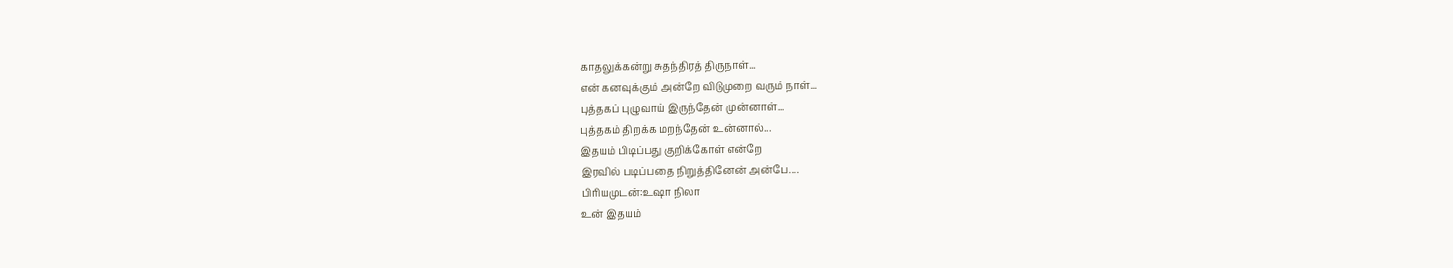காதலுக்கன்று சுதந்திரத் திருநாள்...
என் கனவுக்கும் அன்றே விடுமுறை வரும் நாள்...
புத்தகப் புழுவாய் இருந்தேன் முன்னாள்...
புத்தகம் திறக்க மறந்தேன் உன்னால்...
இதயம் பிடிப்பது குறிக்கோள் என்றே
இரவில் படிப்பதை நிறுத்தினேன் அன்பே....
பிரியமுடன்:உஷா நிலா
உன் இதயம்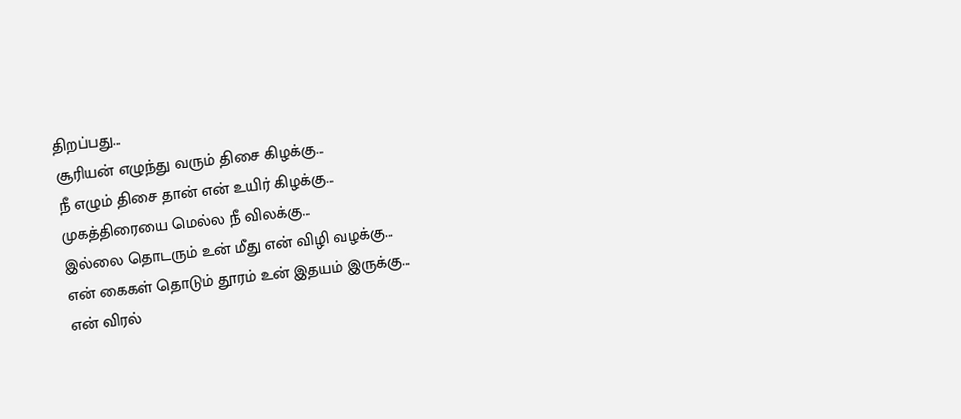திறப்பது...
சூரியன் எழுந்து வரும் திசை கிழக்கு...
நீ எழும் திசை தான் என் உயிர் கிழக்கு...
முகத்திரையை மெல்ல நீ விலக்கு...
இல்லை தொடரும் உன் மீது என் விழி வழக்கு...
என் கைகள் தொடும் தூரம் உன் இதயம் இருக்கு...
என் விரல்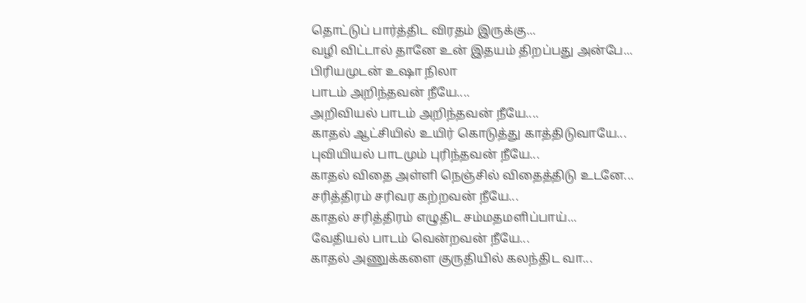தொட்டுப் பார்த்திட விரதம் இருக்கு...
வழி விட்டால் தானே உன் இதயம் திறப்பது அன்பே...
பிரியமுடன் உஷா நிலா
பாடம் அறிந்தவன் நீயே....
அறிவியல் பாடம் அறிந்தவன் நீயே....
காதல் ஆட்சியில் உயிர் கொடுத்து காத்திடுவாயே...
புவியியல் பாடமும் புரிந்தவன் நீயே...
காதல் விதை அள்ளி நெஞ்சில் விதைத்திடு உடனே...
சரித்திரம் சரிவர கற்றவன் நீயே...
காதல் சரித்திரம் எழுதிட சம்மதமளிப்பாய்...
வேதியல் பாடம் வென்றவன் நீயே...
காதல் அணுக்களை குருதியில் கலந்திட வா...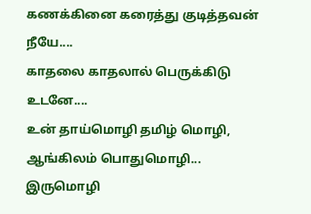கணக்கினை கரைத்து குடித்தவன் நீயே....
காதலை காதலால் பெருக்கிடு உடனே....
உன் தாய்மொழி தமிழ் மொழி, ஆங்கிலம் பொதுமொழி...
இருமொழி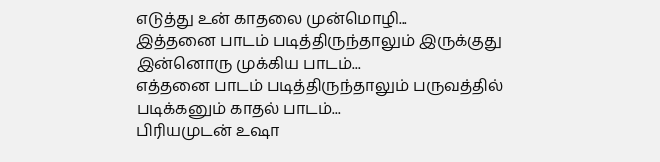எடுத்து உன் காதலை முன்மொழி...
இத்தனை பாடம் படித்திருந்தாலும் இருக்குது இன்னொரு முக்கிய பாடம்...
எத்தனை பாடம் படித்திருந்தாலும் பருவத்தில் படிக்கனும் காதல் பாடம்...
பிரியமுடன் உஷா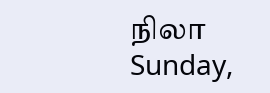நிலா
Sunday,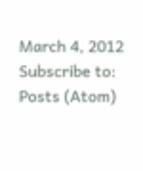March 4, 2012
Subscribe to:
Posts (Atom)